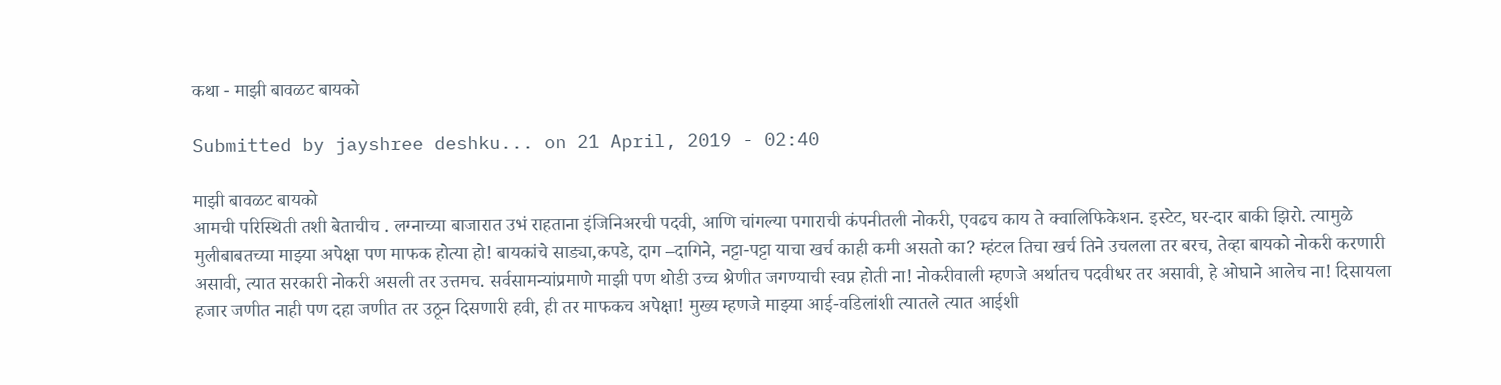कथा - माझी बावळट बायको

Submitted by jayshree deshku... on 21 April, 2019 - 02:40

माझी बावळट बायको
आमची परिस्थिती तशी बेताचीच . लग्नाच्या बाजारात उभं राहताना इंजिनिअरची पदवी, आणि चांगल्या पगाराची कंपनीतली नोकरी, एवढच काय ते क्वालिफिकेशन. इस्टेट, घर-दार बाकी झिरो. त्यामुळे मुलीबाबतच्या माझ्या अपेक्षा पण माफक होत्या हो! बायकांचे साड्या,कपडे, दाग –दागिने, नट्टा-पट्टा याचा खर्च काही कमी असतो का? म्हंटल तिचा खर्च तिने उचलला तर बरच, तेव्हा बायको नोकरी करणारी असावी, त्यात सरकारी नोकरी असली तर उत्तमच. सर्वसामन्यांप्रमाणे माझी पण थोडी उच्च श्रेणीत जगण्याची स्वप्न होती ना! नोकरीवाली म्हणजे अर्थातच पदवीधर तर असावी, हे ओघाने आलेच ना! दिसायला हजार जणीत नाही पण दहा जणीत तर उठून दिसणारी हवी, ही तर माफकच अपेक्षा! मुख्य म्हणजे माझ्या आई-वडिलांशी त्यातले त्यात आईशी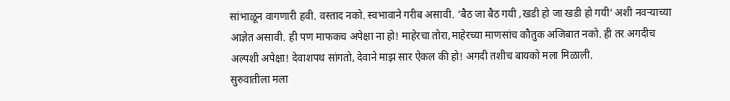सांभाळून वागणारी हवी. वस्ताद नको. स्वभावाने गरीब असावी. ‘बैठ जा बैठ गयी ,खडी हो जा खडी हो गयी’ अशी नवऱ्याच्या आज्ञेत असावी. ही पण माफकच अपेक्षा ना हो! माहेरचा तोरा,माहेरच्या माणसांच कौतुक अजिबात नको. ही तर अगदीच अल्पशी अपेक्षा! देवाशपथ सांगतो, देवाने माझ सार ऐकल की हो! अगदी तशीच बायको मला मिळाली.
सुरुवातीला मला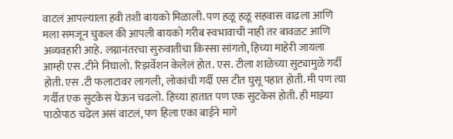वाटलं आपल्याला हवी तशी बायको मिळाली. पण हळू हळू सहवास वाढला आणि मला समजून चुकल की आपली बायको गरीब स्वभावाची नाही तर बावळट आणि अव्यवहारी आहे. लग्नानंतरचा सुरुवातीचा किस्सा सांगतो, हिच्या माहेरी जायला आम्ही एस .टीने निघालो. रिझर्वेशन केलेलं होत. एस. टीला शाळेच्या सुट्यामुळे गर्दी होती. एस .टी फलाटावर लागली, लोकांची गर्दी एस टीत घुसू पहात होती. मी पण त्या गर्दीत एक सुटकेस घेऊन चढलो. हिच्या हातात पण एक सुटकेस होती. ही माझ्या पाठोपाठ चढेल असं वाटलं, पण हिला एका बाईने मागे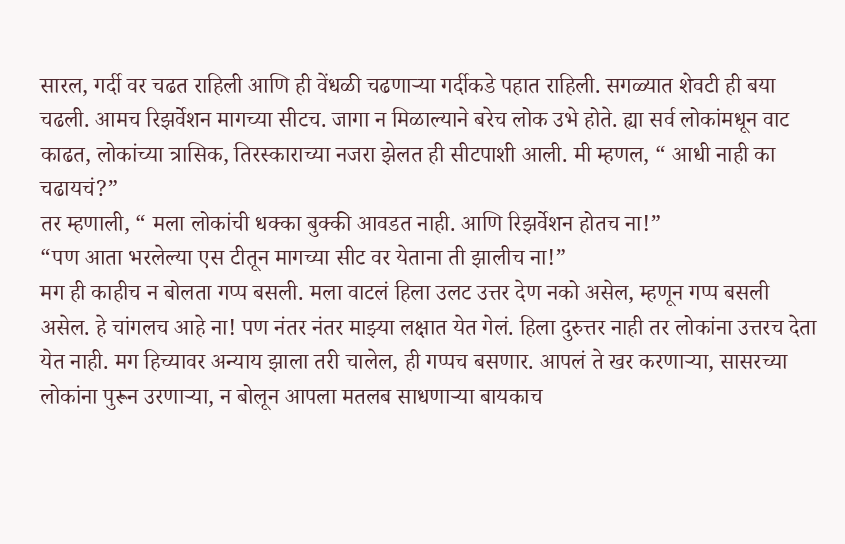सारल, गर्दी वर चढत राहिली आणि ही वेंधळी चढणाऱ्या गर्दीकडे पहात राहिली. सगळ्यात शेवटी ही बया चढली. आमच रिझर्वेशन मागच्या सीटच. जागा न मिळाल्याने बरेच लोक उभे होते. ह्या सर्व लोकांमधून वाट काढत, लोकांच्या त्रासिक, तिरस्काराच्या नजरा झेलत ही सीटपाशी आली. मी म्हणल, “ आधी नाही का चढायचं?”
तर म्हणाली, “ मला लोकांची धक्का बुक्की आवडत नाही. आणि रिझर्वेशन होतच ना!”
“पण आता भरलेल्या एस टीतून मागच्या सीट वर येताना ती झालीच ना!”
मग ही काहीच न बोलता गप्प बसली. मला वाटलं हिला उलट उत्तर देण नको असेल, म्हणून गप्प बसली असेल. हे चांगलच आहे ना! पण नंतर नंतर माझ्या लक्षात येत गेलं. हिला दुरुत्तर नाही तर लोकांना उत्तरच देता येत नाही. मग हिच्यावर अन्याय झाला तरी चालेल, ही गप्पच बसणार. आपलं ते खर करणाऱ्या, सासरच्या लोकांना पुरून उरणाऱ्या, न बोलून आपला मतलब साधणाऱ्या बायकाच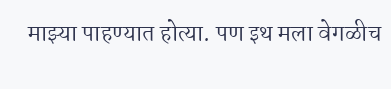माझ्या पाहण्यात होत्या. पण इथ मला वेगळीच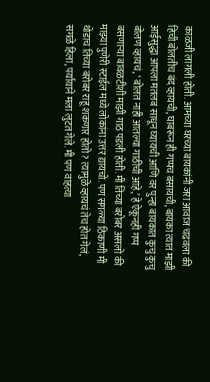काळजी लागली होती. आमच्या घरच्या बायकांनी जरा आवाज चढवला की हिची बोलतीच बंद व्हायची, घाबरून ही गप्पच बसायची, बायका त्यात माझी आईसुद्धा आपला मतलब साधून घ्यायची आणि वर पुन्हा बायकात कुचु कुचु बोलण व्हायचं, ‘ बोलत नाही आतल्या गाठीची आहे,’ हे ऐकूनही गप्प बसणाऱ्या बावळटीशी माझी गाठ पडली होती. मी तिच्या बरोबर असलो की माझ्या पुणेरी स्टाईल मध्ये लोकांना उत्तर द्यायचो. पण सगळ्या ठिकाणी मी थोडाच तिच्या बरोबर राहू शकणार होतो? त्यामुळे व्हायचं तेच होत गेलं, सगळे हिला, पर्यायाने मला लुटत गेले. मी पण वाहत्या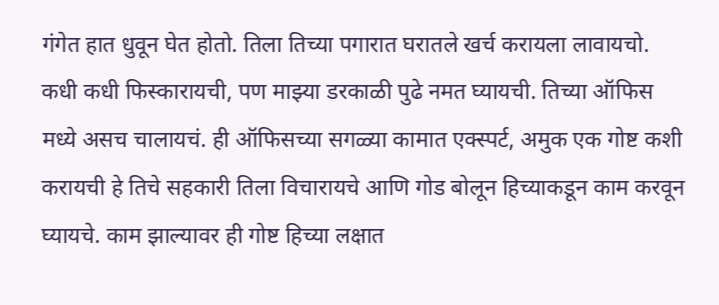गंगेत हात धुवून घेत होतो. तिला तिच्या पगारात घरातले खर्च करायला लावायचो. कधी कधी फिस्कारायची, पण माझ्या डरकाळी पुढे नमत घ्यायची. तिच्या ऑफिस मध्ये असच चालायचं. ही ऑफिसच्या सगळ्या कामात एक्स्पर्ट, अमुक एक गोष्ट कशी करायची हे तिचे सहकारी तिला विचारायचे आणि गोड बोलून हिच्याकडून काम करवून घ्यायचे. काम झाल्यावर ही गोष्ट हिच्या लक्षात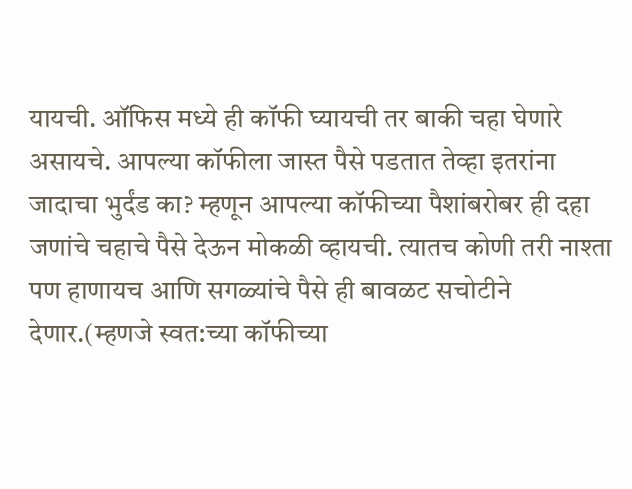यायची. ऑफिस मध्ये ही कॉफी घ्यायची तर बाकी चहा घेणारे असायचे. आपल्या कॉफीला जास्त पैसे पडतात तेव्हा इतरांना जादाचा भुर्दंड का? म्हणून आपल्या कॉफीच्या पैशांबरोबर ही दहा जणांचे चहाचे पैसे देऊन मोकळी व्हायची. त्यातच कोणी तरी नाश्ता पण हाणायच आणि सगळ्यांचे पैसे ही बावळट सचोटीने देणार.(म्हणजे स्वत:च्या कॉफीच्या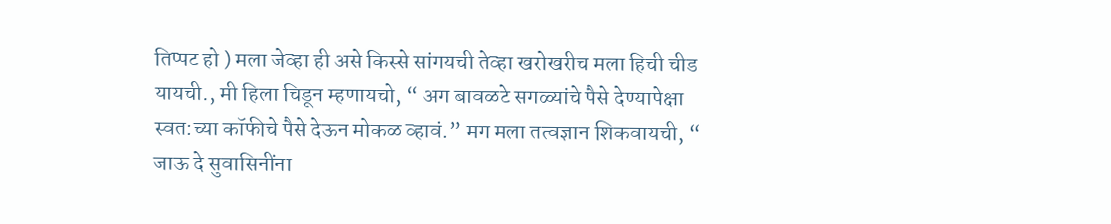तिप्पट हो ) मला जेव्हा ही असे किस्से सांगयची तेव्हा खरोखरीच मला हिची चीड यायची., मी हिला चिडून म्हणायचो, “ अग बावळटे सगळ्यांचे पैसे देण्यापेक्षा स्वत:च्या कॉफीचे पैसे देऊन मोकळ व्हावं.” मग मला तत्वज्ञान शिकवायची, “ जाऊ दे सुवासिनींना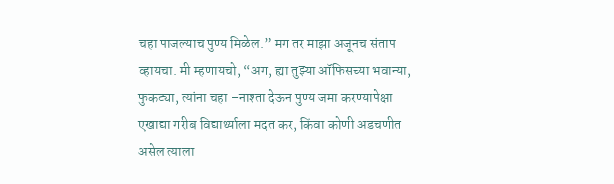चहा पाजल्याच पुण्य मिळेल.” मग तर माझा अजूनच संताप व्हायचा. मी म्हणायचो, “अग, ह्या तुझ्या ऑफिसच्या भवान्या, फुकट्या, त्यांना चहा –नाश्ता देऊन पुण्य जमा करण्यापेक्षा एखाद्या गरीब विद्यार्थ्याला मदत कर, किंवा कोणी अडचणीत असेल त्याला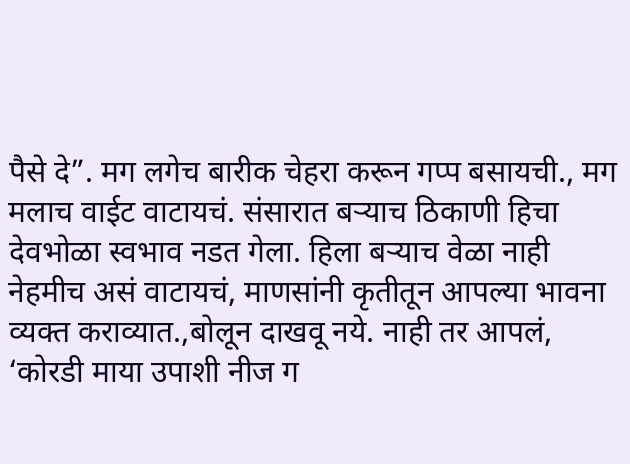पैसे दे”. मग लगेच बारीक चेहरा करून गप्प बसायची., मग मलाच वाईट वाटायचं. संसारात बऱ्याच ठिकाणी हिचा देवभोळा स्वभाव नडत गेला. हिला बऱ्याच वेळा नाही नेहमीच असं वाटायचं, माणसांनी कृतीतून आपल्या भावना व्यक्त कराव्यात.,बोलून दाखवू नये. नाही तर आपलं, ‘कोरडी माया उपाशी नीज ग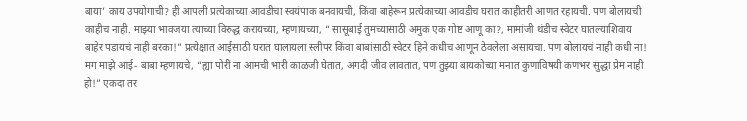बाया’ काय उपयोगाची? ही आपली प्रत्येकाच्या आवडीचा स्वयंपाक बनवायची, किंवा बाहेरून प्रत्येकाच्या आवडीच घरात काहीतरी आणत रहायची. पण बोलायची काहीच नाही. माझ्या भावजया त्याच्या विरुद्ध करायच्या, म्हणायच्या, “ सासूबाई तुमच्यासाठी अमुक एक गोष्ट आणू का?, मामांजी थंडीच स्वेटर घातल्याशिवाय बाहेर पडायचं नाही बरका!” प्रत्येक्षात आईसाठी घरात घालायला स्लीपर किंवा बाबांसाठी स्वेटर हिने कधीच आणून ठेवलेला असायचा. पण बोलायचं नाही कधी ना! मग माझे आई- बाबा म्हणायचे, “ह्या पोरीं ना आमची भारी काळजी घेतात, अगदी जीव लावतात, पण तुझ्या बायकोच्या मनात कुणाविषयी कणभर सुद्धा प्रेम नाही हो!” एकदा तर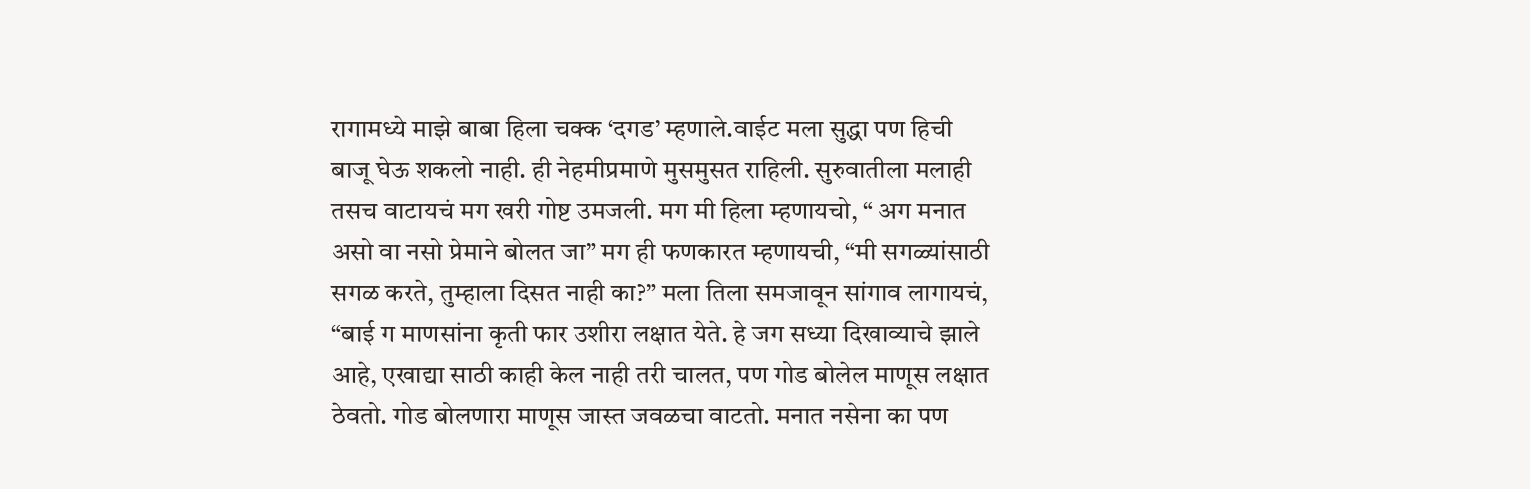रागामध्ये माझे बाबा हिला चक्क ‘दगड’ म्हणाले.वाईट मला सुद्धा पण हिची बाजू घेऊ शकलो नाही. ही नेहमीप्रमाणे मुसमुसत राहिली. सुरुवातीला मलाही तसच वाटायचं मग खरी गोष्ट उमजली. मग मी हिला म्हणायचो, “ अग मनात असो वा नसो प्रेमाने बोलत जा” मग ही फणकारत म्हणायची, “मी सगळ्यांसाठी सगळ करते, तुम्हाला दिसत नाही का?” मला तिला समजावून सांगाव लागायचं, “बाई ग माणसांना कृती फार उशीरा लक्षात येते. हे जग सध्या दिखाव्याचे झाले आहे, एखाद्या साठी काही केल नाही तरी चालत, पण गोड बोलेल माणूस लक्षात ठेवतो. गोड बोलणारा माणूस जास्त जवळचा वाटतो. मनात नसेना का पण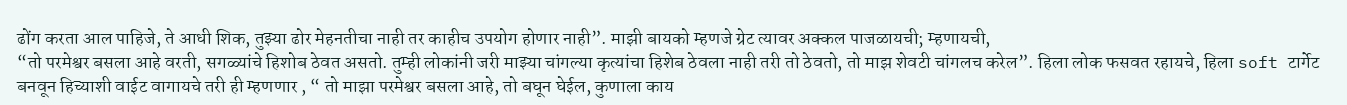ढोंग करता आल पाहिजे, ते आधी शिक, तुझ्या ढोर मेहनतीचा नाही तर काहीच उपयोग होणार नाही”. माझी बायको म्हणजे ग्रेट त्यावर अक्कल पाजळायची; म्हणायची,
“तो परमेश्वर बसला आहे वरती, सगळ्यांचे हिशोब ठेवत असतो. तुम्ही लोकांनी जरी माझ्या चांगल्या कृत्यांचा हिशेब ठेवला नाही तरी तो ठेवतो, तो माझ शेवटी चांगलच करेल”. हिला लोक फसवत रहायचे, हिला soft टार्गेट बनवून हिच्याशी वाईट वागायचे तरी ही म्हणणार , “ तो माझा परमेश्वर बसला आहे, तो बघून घेईल, कुणाला काय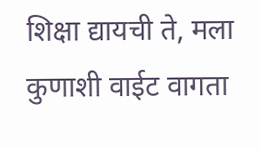शिक्षा द्यायची ते, मला कुणाशी वाईट वागता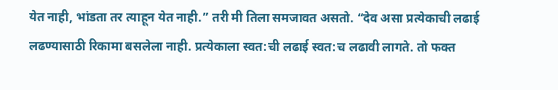येत नाही, भांडता तर त्याहून येत नाही.” तरी मी तिला समजावत असतो. “देव असा प्रत्येकाची लढाई लढण्यासाठी रिकामा बसलेला नाही. प्रत्येकाला स्वत:ची लढाई स्वत:च लढावी लागते. तो फक्त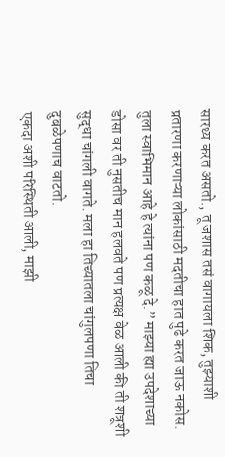सारथ्य करत असतो., तू जशास तसं वागायला शिक, तुझ्याशी प्रतारणा करणाऱ्या लोकांसाठी मदतीचा हात पुढे करत जाऊ नकोस. तुला स्वाभिमान आहे हे त्यांना पण कळू दे.” माझ्या ह्या उपदेशाच्या डोसा वर ती नुसतीच मान हलवते पण प्रत्यक्ष वेळ आली की ती शत्रूशी सुद्धा चांगली वागते. मला हा तिच्यातला चांगुलपणा तिचा दुबळेपणाच वाटतो.
एकदा अशी परिस्थिती आली, माझी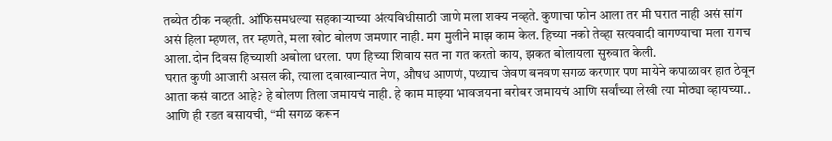तब्येत ठीक नव्हती. ऑफिसमधल्या सहकाऱ्याच्या अंत्यविधीसाठी जाणे मला शक्य नव्हते. कुणाचा फोन आला तर मी घरात नाही असं सांग असं हिला म्हणल, तर म्हणते, मला खोट बोलण जमणार नाही. मग मुलीने माझ काम केल. हिच्या नको तेव्हा सत्यवादी वागण्याचा मला रागच आला.दोन दिवस हिच्याशी अबोला धरला. पण हिच्या शिवाय सत ना गत करतो काय, झकत बोलायला सुरुवात केली.
घरात कुणी आजारी असल की, त्याला दवाखान्यात नेण, औषध आणणं, पथ्याच जेवण बनवण सगळ करणार पण मायेने कपाळावर हात ठेवून आता कसं वाटत आहे? हे बोलण तिला जमायचं नाही. हे काम माझ्या भावजयना बरोबर जमायचं आणि सर्वांच्या लेखी त्या मोठ्या व्हायच्या.. आणि ही रडत बसायची, “मी सगळ करून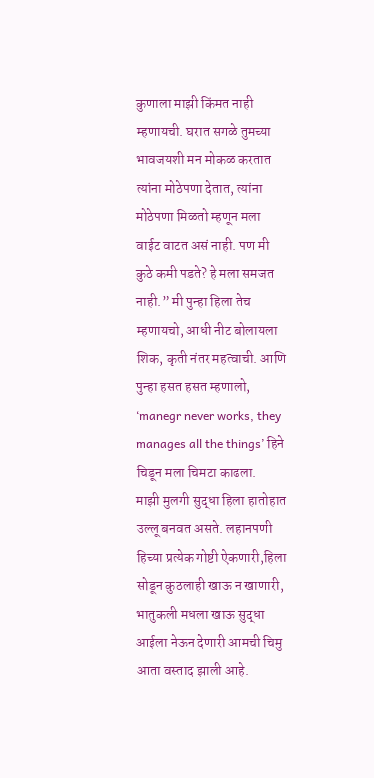कुणाला माझी किंमत नाही म्हणायची. घरात सगळे तुमच्या भावजयशी मन मोकळ करतात त्यांना मोठेपणा देतात, त्यांना मोठेपणा मिळतो म्हणून मला वाईट वाटत असं नाही. पण मी कुठे कमी पडते? हे मला समजत नाही.” मी पुन्हा हिला तेच म्हणायचो, आधी नीट बोलायला शिक, कृती नंतर महत्वाची. आणि पुन्हा हसत हसत म्हणालो, ‘manegr never works, they manages all the things’ हिने चिडून मला चिमटा काढला.
माझी मुलगी सुद्धा हिला हातोहात उल्लू बनवत असते. लहानपणी हिच्या प्रत्येक गोष्टी ऐकणारी,हिला सोडून कुठलाही खाऊ न खाणारी, भातुकली मधला खाऊ सुद्धा आईला नेऊन देणारी आमची चिमु आता वस्ताद झाली आहे.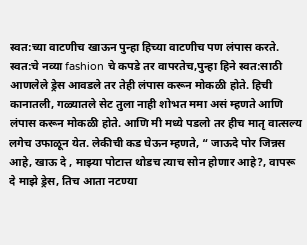स्वत:च्या वाटणीच खाऊन पुन्हा हिच्या वाटणीच पण लंपास करते. स्वत:चे नव्या fashion चे कपडे तर वापरतेच,पुन्हा हिने स्वत:साठी आणलेले ड्रेस आवडले तर तेही लंपास करून मोकळी होते. हिची कानातली, गळ्यातले सेट तुला नाही शोभत ममा असं म्हणते आणि लंपास करून मोकळी होते. आणि मी मध्ये पडलो तर हीच मातृ वात्सल्य लगेच उफाळून येत. लेकीची कड घेऊन म्हणते, “ जाऊदे पोर जिन्नस आहे, खाऊ दे , माझ्या पोटात्त थोडच त्याच सोन होणार आहे?, वापरू दे माझे ड्रेस, तिच आता नटण्या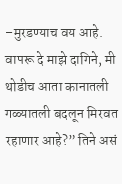–मुरडण्याच वय आहे. वापरू दे माझे दागिने, मी थोडीच आता कानातली गळ्यातली बदलून मिरवत रहाणार आहे?” तिने असं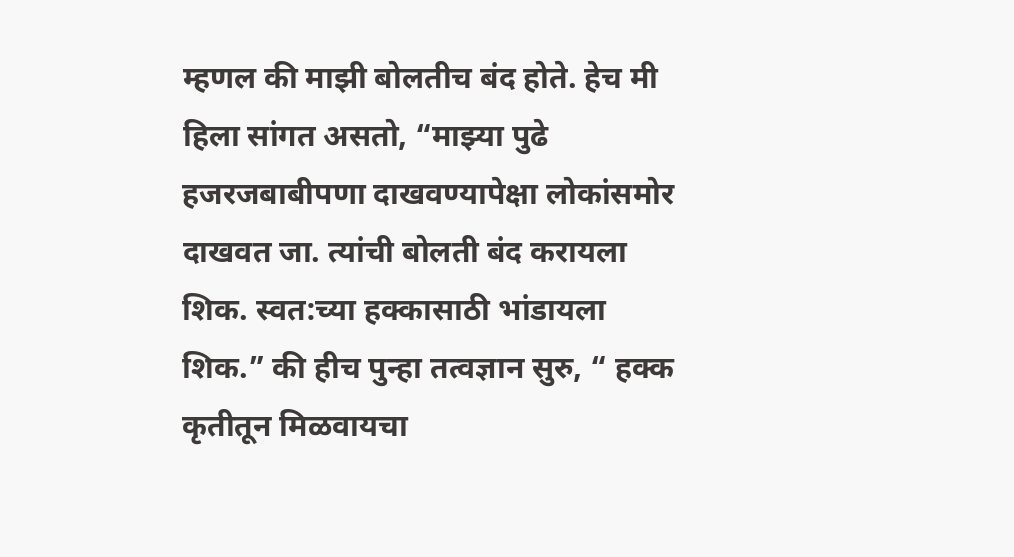म्हणल की माझी बोलतीच बंद होते. हेच मी हिला सांगत असतो, “माझ्या पुढे हजरजबाबीपणा दाखवण्यापेक्षा लोकांसमोर दाखवत जा. त्यांची बोलती बंद करायला शिक. स्वत:च्या हक्कासाठी भांडायला शिक.” की हीच पुन्हा तत्वज्ञान सुरु, “ हक्क कृतीतून मिळवायचा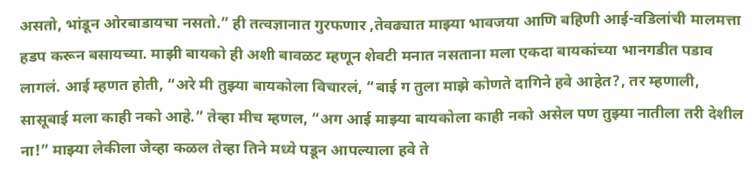असतो, भांडून ओरबाडायचा नसतो.” ही तत्वज्ञानात गुरफणार ,तेवढ्यात माझ्या भावजया आणि बहिणी आई-वडिलांची मालमत्ता हडप करून बसायच्या. माझी बायको ही अशी बावळट म्हणून शेवटी मनात नसताना मला एकदा बायकांच्या भानगडीत पडाव लागलं. आई म्हणत होती, “अरे मी तुझ्या बायकोला विचारलं, “बाई ग तुला माझे कोणते दागिने हवे आहेत?, तर म्हणाली, सासूबाई मला काही नको आहे.” तेव्हा मीच म्हणल, “अग आई माझ्या बायकोला काही नको असेल पण तुझ्या नातीला तरी देशील ना!” माझ्या लेकीला जेव्हा कळल तेव्हा तिने मध्ये पडून आपल्याला हवे ते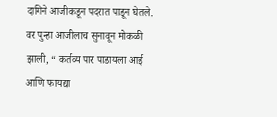दागिने आजीकडून पदरात पाडून घेतले. वर पुन्हा आजीलाच सुनावून मोकळी झाली, “ कर्तव्य पार पाडायला आई आणि फायद्या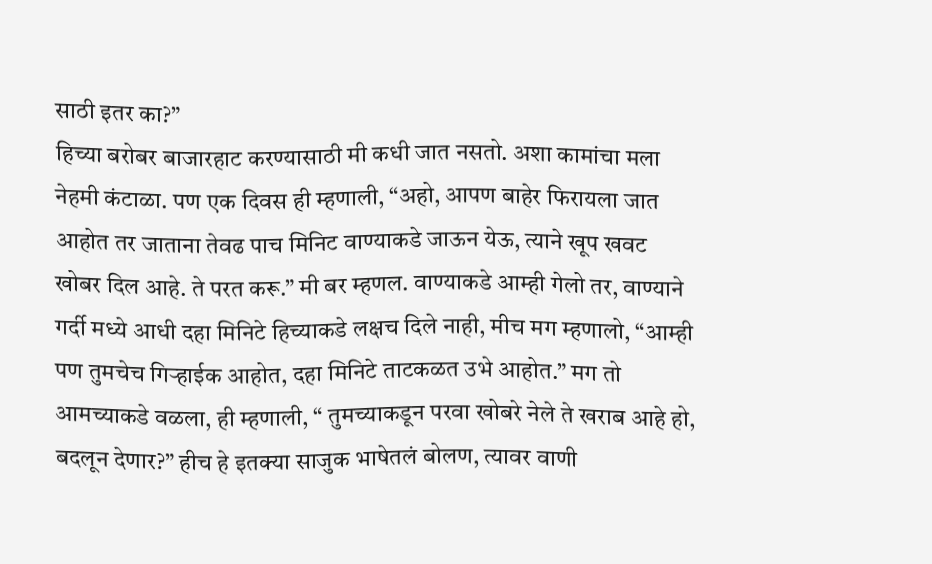साठी इतर का?”
हिच्या बरोबर बाजारहाट करण्यासाठी मी कधी जात नसतो. अशा कामांचा मला नेहमी कंटाळा. पण एक दिवस ही म्हणाली, “अहो, आपण बाहेर फिरायला जात आहोत तर जाताना तेवढ पाच मिनिट वाण्याकडे जाऊन येऊ, त्याने खूप खवट खोबर दिल आहे. ते परत करू.” मी बर म्हणल. वाण्याकडे आम्ही गेलो तर, वाण्याने गर्दी मध्ये आधी दहा मिनिटे हिच्याकडे लक्षच दिले नाही, मीच मग म्हणालो, “आम्ही पण तुमचेच गिऱ्हाईक आहोत, दहा मिनिटे ताटकळत उभे आहोत.” मग तो आमच्याकडे वळला, ही म्हणाली, “ तुमच्याकडून परवा खोबरे नेले ते खराब आहे हो, बदलून देणार?” हीच हे इतक्या साजुक भाषेतलं बोलण, त्यावर वाणी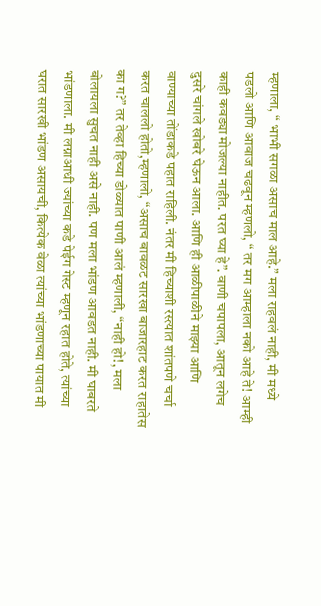म्हणाला, “ भाभी सगळा असाच माल आहे.” मला राहवलं नाही, मी मध्ये पडलो आणि आवाज चढवून म्हणलो, “ तर मग आम्हाला नको आहे ते! आम्ही काही कवड्या मोजल्या नाहीत. परत घ्या हे”. वाणी चपापला, आतून लगेच दुसरे चांगले खोबरे घेऊन आला. आणि ही आळीपाळीने माझ्या आणि वाण्याच्या तोंडाकडे पहात राहिली. नंतर मी हिच्याशी रस्त्यात शांतपणे चर्चा करत चाललो होतो,म्हणालो, “असाच बावळट सारखा बाजारहाट करत राहातेस का ग?” तर तेव्हा हिच्या डोळ्यात पाणी आलं म्हणाली, “नाही हो!, मला बोलायला सुचत नाही असे नाही. पण मला भांडण आवडत नाही. मी घाबरते भांडणाला. मी लग्नाआधी ज्यांच्या कडे पेईग गेस्ट म्हणून रहात होते, त्यांच्या घरात सारखी भांडण असायची, कित्येक वेळा त्यांच्या भांडणाच्या पायात मी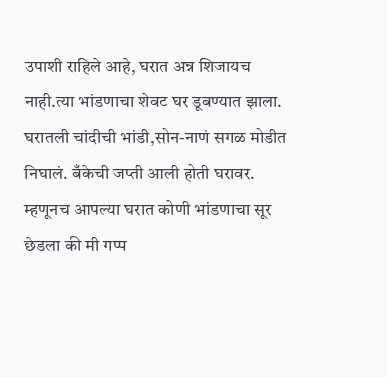उपाशी राहिले आहे, घरात अन्न शिजायच नाही.त्या भांडणाचा शेवट घर डूबण्यात झाला. घरातली चांदीची भांडी,सोन-नाणं सगळ मोडीत निघालं. बँकेची जप्ती आली होती घरावर. म्हणूनच आपल्या घरात कोणी भांडणाचा सूर छेडला की मी गप्प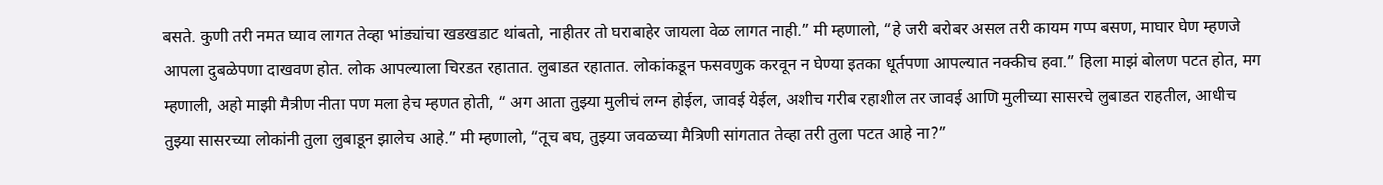बसते. कुणी तरी नमत घ्याव लागत तेव्हा भांड्यांचा खडखडाट थांबतो, नाहीतर तो घराबाहेर जायला वेळ लागत नाही.” मी म्हणालो, “हे जरी बरोबर असल तरी कायम गप्प बसण, माघार घेण म्हणजे आपला दुबळेपणा दाखवण होत. लोक आपल्याला चिरडत रहातात. लुबाडत रहातात. लोकांकडून फसवणुक करवून न घेण्या इतका धूर्तपणा आपल्यात नक्कीच हवा.” हिला माझं बोलण पटत होत, मग म्हणाली, अहो माझी मैत्रीण नीता पण मला हेच म्हणत होती, “ अग आता तुझ्या मुलीचं लग्न होईल, जावई येईल, अशीच गरीब रहाशील तर जावई आणि मुलीच्या सासरचे लुबाडत राहतील, आधीच तुझ्या सासरच्या लोकांनी तुला लुबाडून झालेच आहे.” मी म्हणालो, “तूच बघ, तुझ्या जवळच्या मैत्रिणी सांगतात तेव्हा तरी तुला पटत आहे ना?”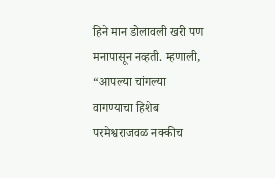हिने मान डोलावली खरी पण मनापासून नव्हती. म्हणाली,
“आपल्या चांगल्या वागण्याचा हिशेब परमेश्वराजवळ नक्कीच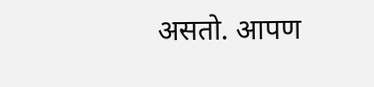असतो. आपण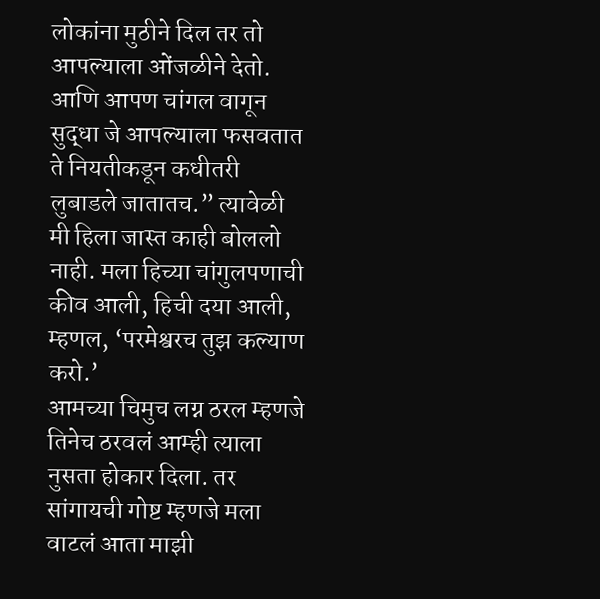लोकांना मुठीने दिल तर तो आपल्याला ओंजळीने देतो. आणि आपण चांगल वागून सुद्धा जे आपल्याला फसवतात ते नियतीकडून कधीतरी लुबाडले जातातच.” त्यावेळी मी हिला जास्त काही बोललो नाही. मला हिच्या चांगुलपणाची कीव आली, हिची दया आली, म्हणल, ‘परमेश्वरच तुझ कल्याण करो.’
आमच्या चिमुच लग्न ठरल म्हणजे तिनेच ठरवलं आम्ही त्याला नुसता होकार दिला. तर सांगायची गोष्ट म्हणजे मला वाटलं आता माझी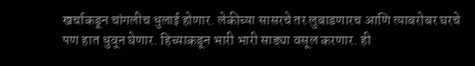खर्चाकडून चांगलीच धुलाई होणार. लेकीच्या सासरचे तर लुबाडणारच आणि त्याबरोबर घरचे पण हात धुवून घेणार. हिच्याकडून भारी भारी साड्या वसूल करणार. ही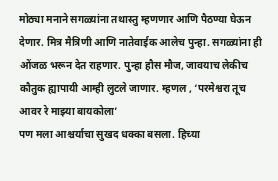मोठ्या मनाने सगळ्यांना तथास्तु म्हणणार आणि पैठण्या घेऊन देणार. मित्र मैत्रिणी आणि नातेवाईक आलेच पुन्हा. सगळ्यांना ही ओंजळ भरून देत राहणार. पुन्हा हौस मौज, जावयाच लेकीच कौतुक ह्यापायी आम्ही लुटले जाणार. म्हणल , ‘परमेश्वरा तूच आवर रे माझ्या बायकोला’
पण मला आश्चर्याचा सुखद धक्का बसला. हिच्या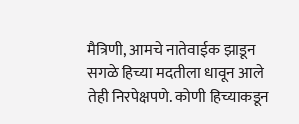मैत्रिणी, आमचे नातेवाईक झाडून सगळे हिच्या मदतीला धावून आले तेही निरपेक्षपणे. कोणी हिच्याकडून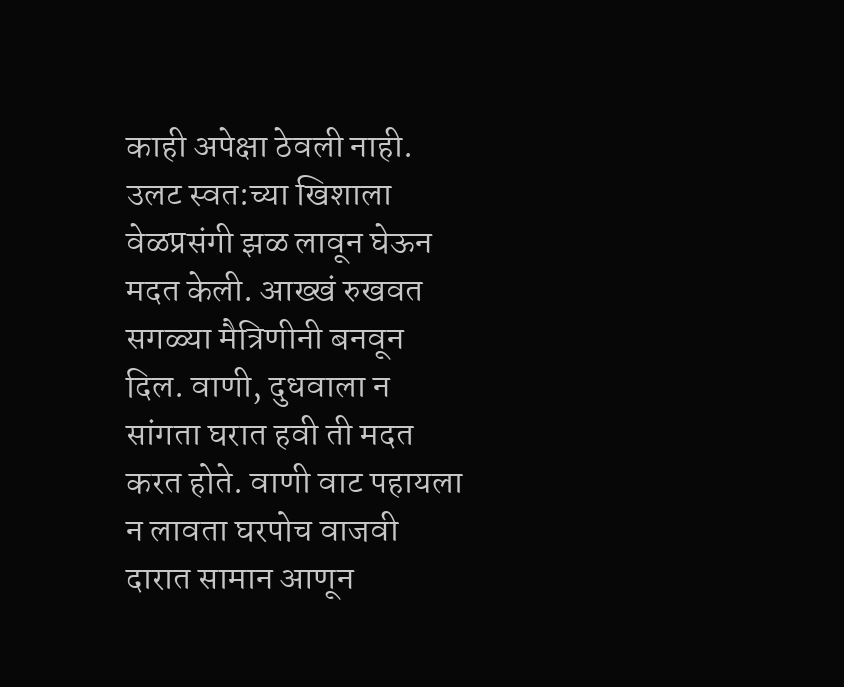काही अपेक्षा ठेवली नाही. उलट स्वत:च्या खिशाला वेळप्रसंगी झळ लावून घेऊन मदत केली. आख्खं रुखवत सगळ्या मैत्रिणीनी बनवून दिल. वाणी, दुधवाला न सांगता घरात हवी ती मदत करत होते. वाणी वाट पहायला न लावता घरपोच वाजवी दारात सामान आणून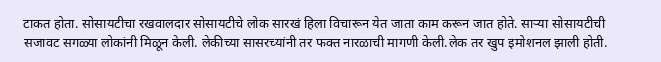टाकत होता. सोसायटीचा रखवालदार सोसायटीचे लोक सारखं हिला विचारून येत जाता काम करून जात होते. साऱ्या सोसायटीची सजावट सगळ्या लोकांनी मिळून केली. लेकीच्या सासरच्यांनी तर फक्त नारळाची मागणी केली.लेक तर खुप इमोशनल झाली होती.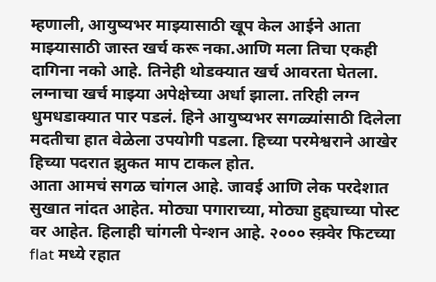म्हणाली, आयुष्यभर माझ्यासाठी खूप केल आईने आता माझ्यासाठी जास्त खर्च करू नका.आणि मला तिचा एकही दागिना नको आहे. तिनेही थोडक्यात खर्च आवरता घेतला. लग्नाचा खर्च माझ्या अपेक्षेच्या अर्धा झाला. तरिही लग्न धुमधडाक्यात पार पडलं. हिने आयुष्यभर सगळ्यांसाठी दिलेला मदतीचा हात वेळेला उपयोगी पडला. हिच्या परमेश्वराने आखेर हिच्या पदरात झुकत माप टाकल होत.
आता आमचं सगळ चांगल आहे. जावई आणि लेक परदेशात सुखात नांदत आहेत. मोठ्या पगाराच्या, मोठ्या हुद्द्याच्या पोस्ट वर आहेत. हिलाही चांगली पेन्शन आहे. २००० स्क़्वेर फिटच्या flat मध्ये रहात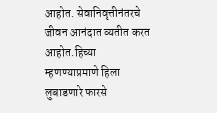आहोत. सेवानिवृत्तीनंतरचे जीवन आनंदात व्यतीत करत आहोत.हिच्या म्हणण्याप्रमाणे हिला लुबाडणारे फारसे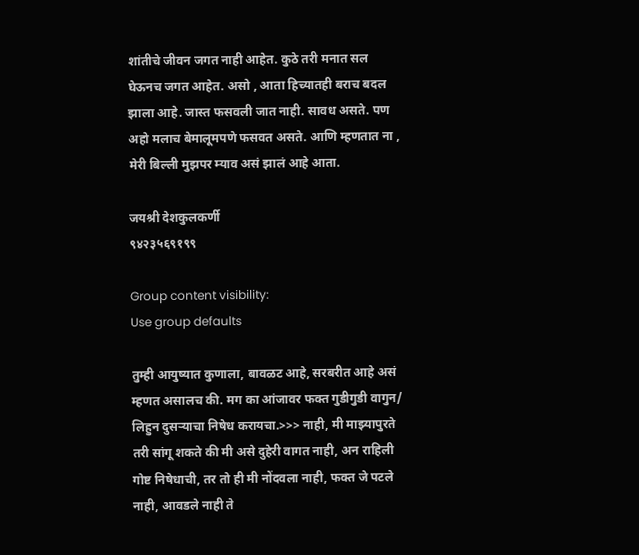शांतीचे जीवन जगत नाही आहेत. कुठे तरी मनात सल घेऊनच जगत आहेत. असो , आता हिच्यातही बराच बदल झाला आहे. जास्त फसवली जात नाही. सावध असते. पण अहो मलाच बेमालूमपणे फसवत असते. आणि म्हणतात ना , मेरी बिल्ली मुझपर म्याव असं झालं आहे आता.

जयश्री देशकुलकर्णी
९४२३५६९१९९

Group content visibility:
Use group defaults

तुम्ही आयुष्यात कुणाला, बावळट आहे, सरबरीत आहे असं म्हणत असालच की. मग का आंजावर फक्त गुडीगुडी वागुन/ लिहुन दुसर्‍याचा निषेध करायचा.>>> नाही, मी माझ्यापुरते तरी सांगू शकते की मी असे दुहेरी वागत नाही, अन राहिली गोष्ट निषेधाची, तर तो ही मी नोंदवला नाही, फक्त जे पटले नाही, आवडले नाही ते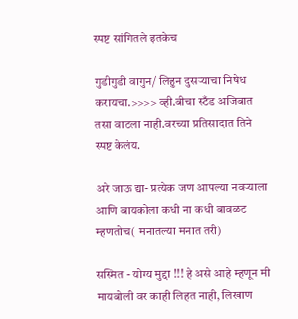स्पष्ट सांगितले इतकेच

गुडीगुडी वागुन/ लिहुन दुसर्‍याचा निषेध करायचा.>>>> व्ही.बीचा स्टँड अजिबात तसा वाटला नाही.वरच्या प्रतिसादात तिने स्पष्ट केलंय.

अरे जाऊ द्या- प्रत्येक जण आपल्या नवऱ्याला आणि बायकोला कधी ना कधी बावळट म्हणतोच( मनातल्या मनात तरी)

सस्मित - योग्य मुद्दा !!! हे असे आहे म्हणून मी मायबोली वर काही लिहत नाही, लिखाण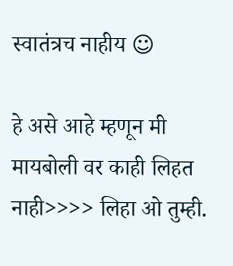स्वातंत्रच नाहीय ☺

हे असे आहे म्हणून मी मायबोली वर काही लिहत नाही>>>> लिहा ओ तुम्ही.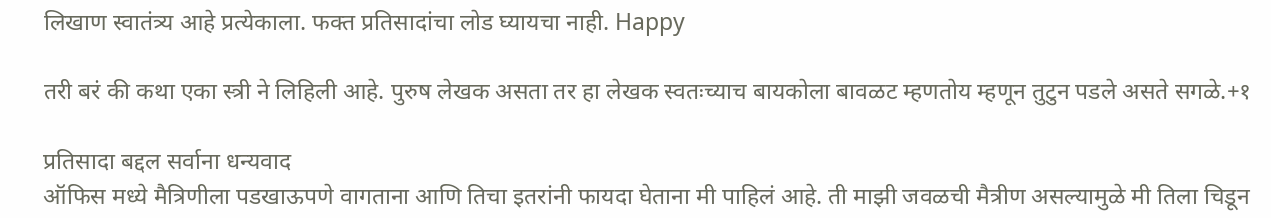लिखाण स्वातंत्र्य आहे प्रत्येकाला. फक्त प्रतिसादांचा लोड घ्यायचा नाही. Happy

तरी बरं की कथा एका स्त्री ने लिहिली आहे. पुरुष लेखक असता तर हा लेखक स्वतःच्याच बायकोला बावळट म्हणतोय म्हणून तुटुन पडले असते सगळे.+१

प्रतिसादा बद्दल सर्वाना धन्यवाद
ऑफिस मध्ये मैत्रिणीला पडखाऊपणे वागताना आणि तिचा इतरांनी फायदा घेताना मी पाहिलं आहे. ती माझी जवळची मैत्रीण असल्यामुळे मी तिला चिडून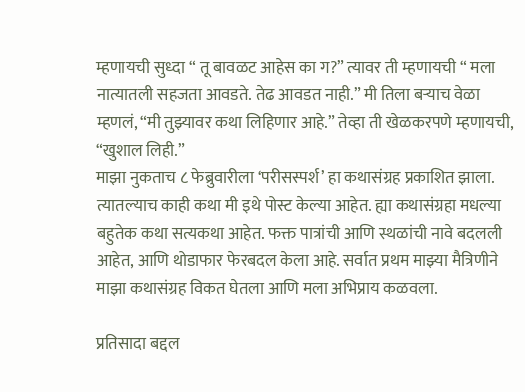म्हणायची सुध्दा “ तू बावळट आहेस का ग?” त्यावर ती म्हणायची “ मला नात्यातली सहजता आवडते. तेढ आवडत नाही.” मी तिला बऱ्याच वेळा म्हणलं, “मी तुझ्यावर कथा लिहिणार आहे.” तेव्हा ती खेळकरपणे म्हणायची, “खुशाल लिही.”
माझा नुकताच ८ फेब्रुवारीला ‘परीसस्पर्श’ हा कथासंग्रह प्रकाशित झाला. त्यातल्याच काही कथा मी इथे पोस्ट केल्या आहेत. ह्या कथासंग्रहा मधल्या बहुतेक कथा सत्यकथा आहेत. फक्त पात्रांची आणि स्थळांची नावे बदलली आहेत, आणि थोडाफार फेरबदल केला आहे. सर्वात प्रथम माझ्या मैत्रिणीने माझा कथासंग्रह विकत घेतला आणि मला अभिप्राय कळवला.

प्रतिसादा बद्दल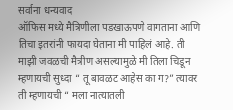सर्वाना धन्यवाद
ऑफिस मध्ये मैत्रिणीला पडखाऊपणे वागताना आणि तिचा इतरांनी फायदा घेताना मी पाहिलं आहे. ती माझी जवळची मैत्रीण असल्यामुळे मी तिला चिडून म्हणायची सुध्दा “ तू बावळट आहेस का ग?” त्यावर ती म्हणायची “ मला नात्यातली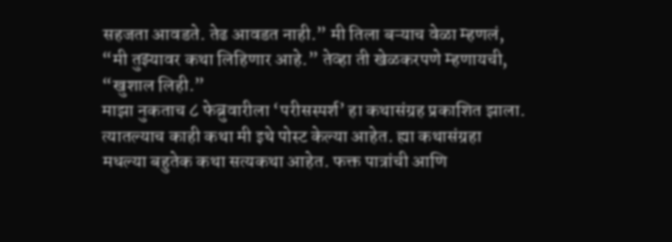सहजता आवडते. तेढ आवडत नाही.” मी तिला बऱ्याच वेळा म्हणलं, “मी तुझ्यावर कथा लिहिणार आहे.” तेव्हा ती खेळकरपणे म्हणायची, “खुशाल लिही.”
माझा नुकताच ८ फेब्रुवारीला ‘परीसस्पर्श’ हा कथासंग्रह प्रकाशित झाला. त्यातल्याच काही कथा मी इथे पोस्ट केल्या आहेत. ह्या कथासंग्रहा मधल्या बहुतेक कथा सत्यकथा आहेत. फक्त पात्रांची आणि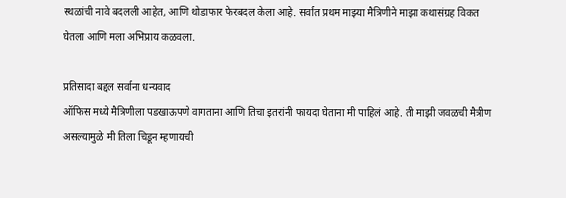स्थळांची नावे बदलली आहेत, आणि थोडाफार फेरबदल केला आहे. सर्वात प्रथम माझ्या मैत्रिणीने माझा कथासंग्रह विकत घेतला आणि मला अभिप्राय कळवला.

प्रतिसादा बद्दल सर्वाना धन्यवाद
ऑफिस मध्ये मैत्रिणीला पडखाऊपणे वागताना आणि तिचा इतरांनी फायदा घेताना मी पाहिलं आहे. ती माझी जवळची मैत्रीण असल्यामुळे मी तिला चिडून म्हणायची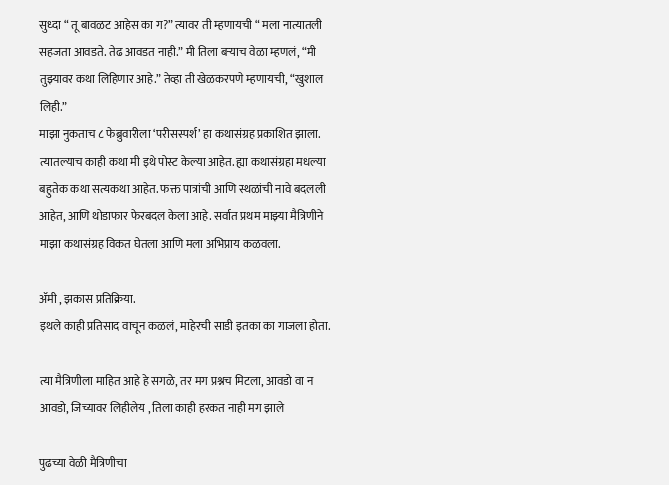सुध्दा “ तू बावळट आहेस का ग?” त्यावर ती म्हणायची “ मला नात्यातली सहजता आवडते. तेढ आवडत नाही.” मी तिला बऱ्याच वेळा म्हणलं, “मी तुझ्यावर कथा लिहिणार आहे.” तेव्हा ती खेळकरपणे म्हणायची, “खुशाल लिही.”
माझा नुकताच ८ फेब्रुवारीला ‘परीसस्पर्श’ हा कथासंग्रह प्रकाशित झाला. त्यातल्याच काही कथा मी इथे पोस्ट केल्या आहेत. ह्या कथासंग्रहा मधल्या बहुतेक कथा सत्यकथा आहेत. फक्त पात्रांची आणि स्थळांची नावे बदलली आहेत, आणि थोडाफार फेरबदल केला आहे. सर्वात प्रथम माझ्या मैत्रिणीने माझा कथासंग्रह विकत घेतला आणि मला अभिप्राय कळवला.

ॲमी , झकास प्रतिक्रिया.
इथले काही प्रतिसाद वाचून कळलं, माहेरची साडी इतका का गाजला होता.

त्या मैत्रिणीला माहित आहे हे सगळे, तर मग प्रश्नच मिटला, आवडो वा न आवडो, जिच्यावर लिहीलेय , तिला काही हरकत नाही मग झाले

पुढच्या वेळी मैत्रिणीचा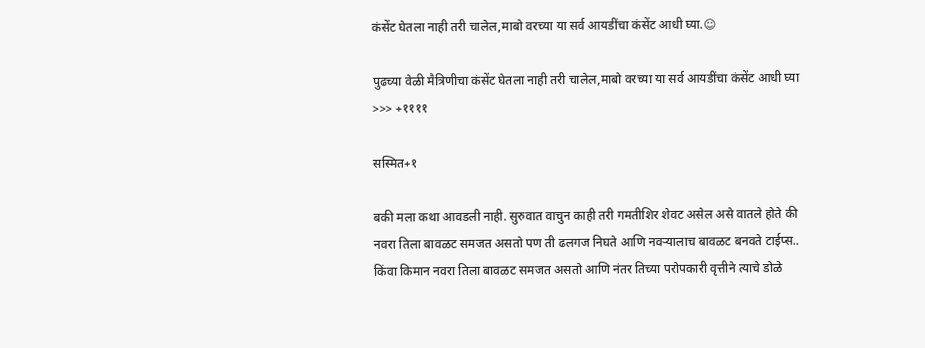कंसेंट घेतला नाही तरी चालेल,माबो वरच्या या सर्व आयडींचा कंसेंट आधी घ्या.☺

पुढच्या वेळी मैत्रिणीचा कंसेंट घेतला नाही तरी चालेल,माबो वरच्या या सर्व आयडींचा कंसेंट आधी घ्या >>> +११११

सस्मित+१

बकी मला कथा आवडली नाही. सुरुवात वाचुन काही तरी गमतीशिर शेवट असेल असे वातले होते की नवरा तिला बावळट समजत असतो पण ती ढलगज निघते आणि नवर्‍यालाच बावळट बनवते टाईप्स.. किंवा किमान नवरा तिला बावळट समजत असतो आणि नंतर तिच्या परोपकारी वृत्तीने त्याचे डोळे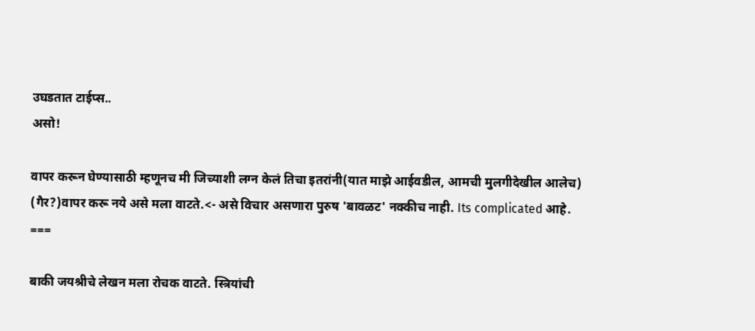उघडतात टाईप्स..
असो!

वापर करून घेण्यासाठी म्हणूनच मी जिच्याशी लग्न केलं तिचा इतरांनी(यात माझे आईवडील, आमची मुलगीदेखील आलेच) (गैर?)वापर करू नये असे मला वाटते.<- असे विचार असणारा पुरुष 'बावळट' नक्कीच नाही. Its complicated आहे.
===

बाकी जयश्रीचे लेखन मला रोचक वाटते. स्त्रियांची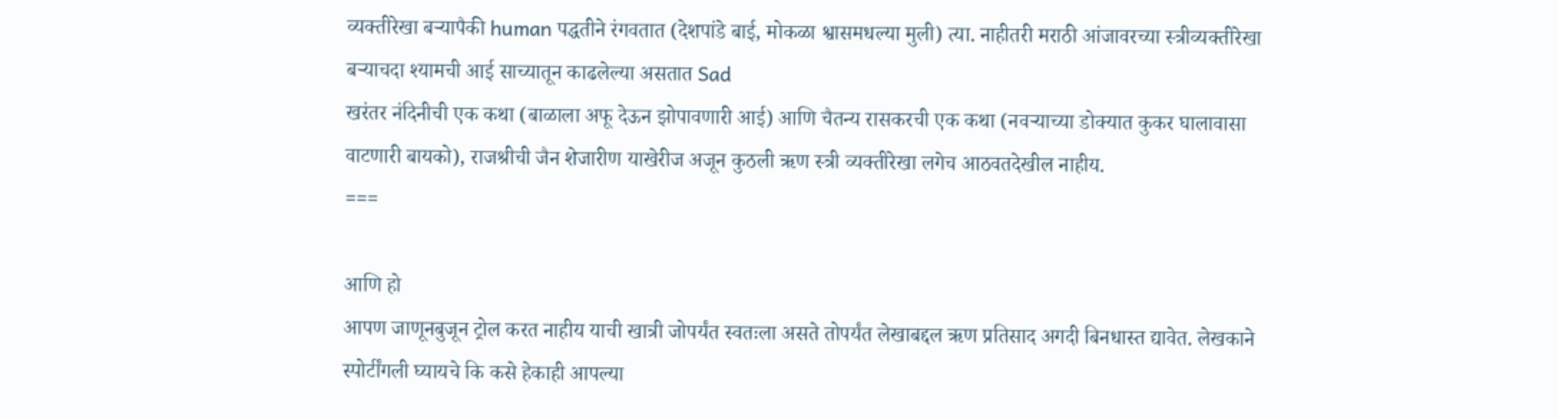व्यक्तीरेखा बऱ्यापैकी human पद्धतीने रंगवतात (देशपांडे बाई, मोकळा श्वासमधल्या मुली) त्या. नाहीतरी मराठी आंजावरच्या स्त्रीव्यक्तीरेखा बऱ्याचदा श्यामची आई साच्यातून काढलेल्या असतात Sad
खरंतर नंदिनीची एक कथा (बाळाला अफू देऊन झोपावणारी आई) आणि चैतन्य रासकरची एक कथा (नवऱ्याच्या डोक्यात कुकर घालावासा वाटणारी बायको), राजश्रीची जैन शेजारीण याखेरीज अजून कुठली ऋण स्त्री व्यक्तीरेखा लगेच आठवतदेखील नाहीय.
===

आणि हो
आपण जाणूनबुजून ट्रोल करत नाहीय याची खात्री जोपर्यंत स्वतःला असते तोपर्यंत लेखाबद्दल ऋण प्रतिसाद अगदी बिनधास्त द्यावेत. लेखकाने स्पोर्टींगली घ्यायचे कि कसे हेकाही आपल्या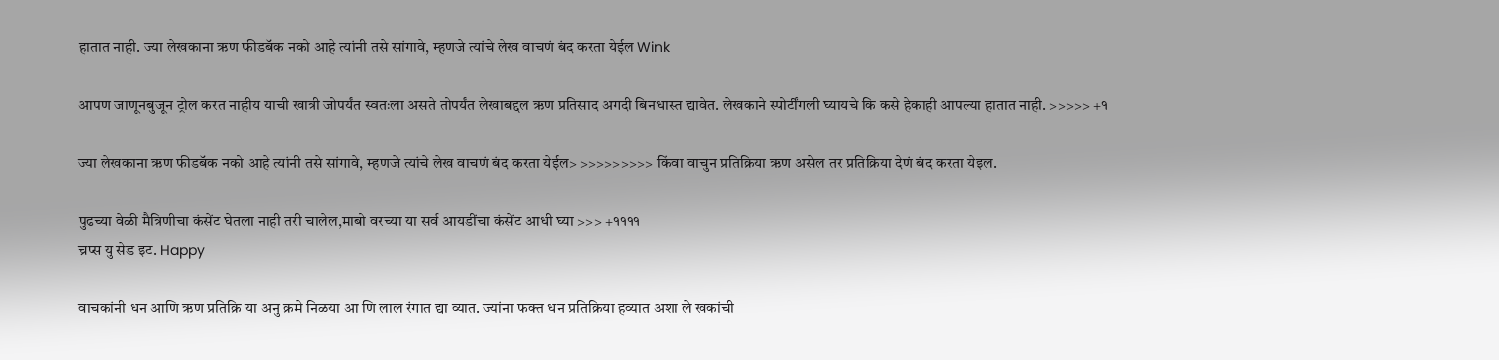हातात नाही. ज्या लेखकाना ऋण फीडबॅक नको आहे त्यांनी तसे सांगावे, म्हणजे त्यांचे लेख वाचणं बंद करता येईल Wink

आपण जाणूनबुजून ट्रोल करत नाहीय याची खात्री जोपर्यंत स्वतःला असते तोपर्यंत लेखाबद्दल ऋण प्रतिसाद अगदी बिनधास्त द्यावेत. लेखकाने स्पोर्टींगली घ्यायचे कि कसे हेकाही आपल्या हातात नाही. >>>>> +१

ज्या लेखकाना ऋण फीडबॅक नको आहे त्यांनी तसे सांगावे, म्हणजे त्यांचे लेख वाचणं बंद करता येईल> >>>>>>>>> किंवा वाचुन प्रतिक्रिया ऋण असेल तर प्रतिक्रिया देणं बंद करता येइल.

पुढच्या वेळी मैत्रिणीचा कंसेंट घेतला नाही तरी चालेल,माबो वरच्या या सर्व आयडींचा कंसेंट आधी घ्या >>> +११११
च्रप्स यु सेड इट. Happy

वाचकांनी धन आणि ऋण प्रतिक्रि या अनु क्रमे निळया आ णि लाल रंगात द्या व्यात. ज्यांना फक्त धन प्रतिक्रिया हव्यात अशा ले खकांची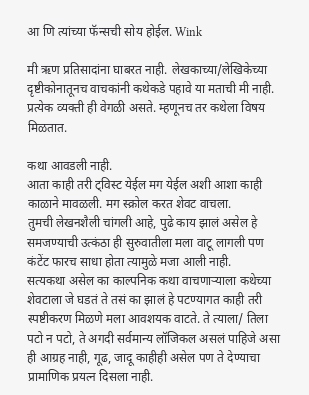आ णि त्यांच्या फॅन्सची सोय होईल. Wink

मी ऋण प्रतिसादांना घाबरत नाही. लेखकाच्या/लेखिकेच्या दृष्टीकोनातूनच वाचकांनी कथेकडे पहावे या मताची मी नाही. प्रत्येक व्यक्ती ही वेगळी असते. म्हणूनच तर कथेला विषय मिळतात.

कथा आवडली नाही.
आता काही तरी ट्विस्ट येईल मग येईल अशी आशा काही काळाने मावळली. मग स्क्रोल करत शेवट वाचला.
तुमची लेखनशैली चांगली आहे, पुढे काय झालं असेल हे समजण्याची उत्कंठा ही सुरुवातीला मला वाटू लागली पण कंटेंट फारच साधा होता त्यामुळे मजा आली नाही.
सत्यकथा असेल का काल्पनिक कथा वाचणार्‍याला कथेच्या शेवटाला जे घडतं ते तसं का झालं हे पटण्यागत काही तरी स्पष्टीकरण मिळणे मला आवशयक वाटते. ते त्याला/ तिला पटो न पटो, ते अगदी सर्वमान्य लॉजिकल असलं पाहिजे असा ही आग्रह नाही, गूढ, जादू काहीही असेल पण ते देण्याचा प्रामाणिक प्रयत्न दिसला नाही.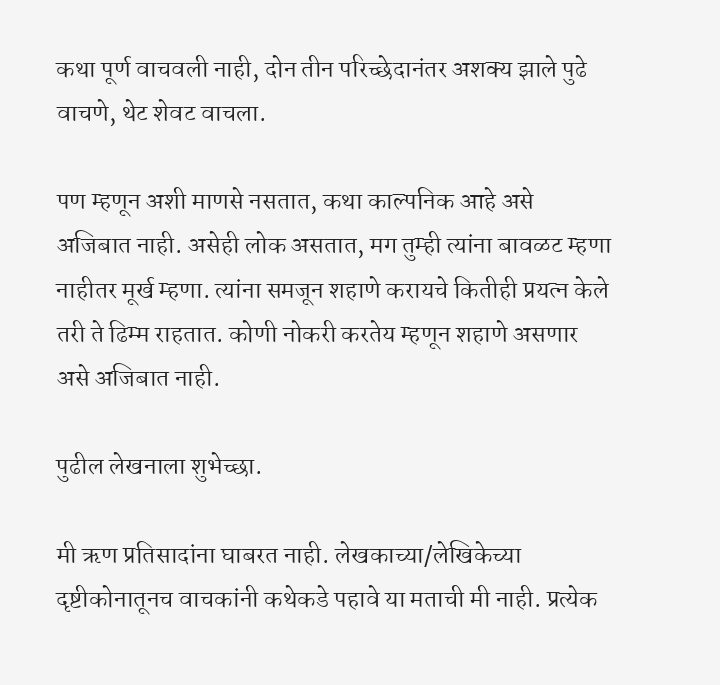कथा पूर्ण वाचवली नाही, दोन तीन परिच्छेदानंतर अशक्य झाले पुढे वाचणे, थेट शेवट वाचला.

पण म्हणून अशी माणसे नसतात, कथा काल्पनिक आहे असे अजिबात नाही. असेही लोक असतात, मग तुम्ही त्यांना बावळट म्हणा नाहीतर मूर्ख म्हणा. त्यांना समजून शहाणे करायचे कितीही प्रयत्न केले तरी ते ढिम्म राहतात. कोणी नोकरी करतेय म्हणून शहाणे असणार असे अजिबात नाही.

पुढील लेखनाला शुभेच्छा.

मी ऋण प्रतिसादांना घाबरत नाही. लेखकाच्या/लेखिकेच्या दृष्टीकोनातूनच वाचकांनी कथेकडे पहावे या मताची मी नाही. प्रत्येक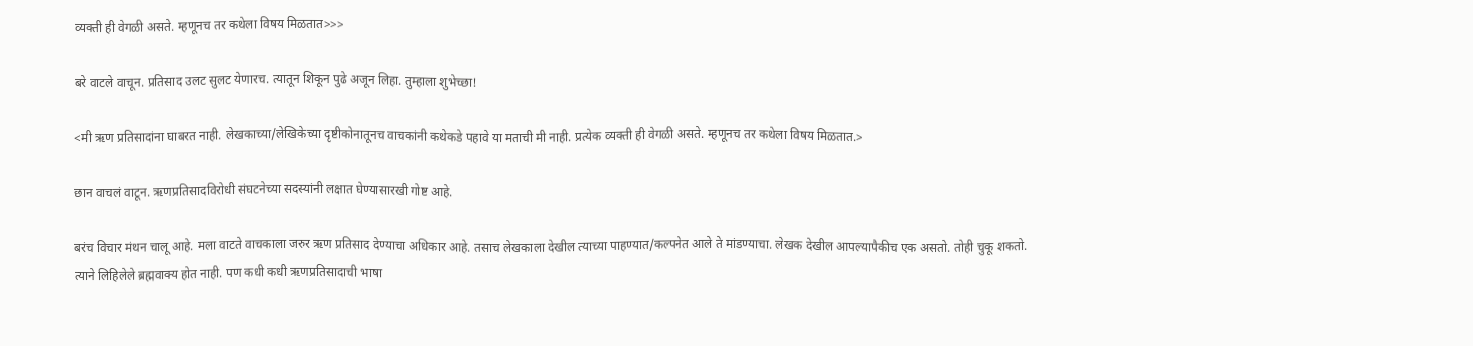व्यक्ती ही वेगळी असते. म्हणूनच तर कथेला विषय मिळतात>>>

बरे वाटले वाचून. प्रतिसाद उलट सुलट येणारच. त्यातून शिकून पुढे अजून लिहा. तुम्हाला शुभेच्छा!

<मी ऋण प्रतिसादांना घाबरत नाही. लेखकाच्या/लेखिकेच्या दृष्टीकोनातूनच वाचकांनी कथेकडे पहावे या मताची मी नाही. प्रत्येक व्यक्ती ही वेगळी असते. म्हणूनच तर कथेला विषय मिळतात.>

छान वाचलं वाटून. ऋणप्रतिसादविरोधी संघटनेच्या सदस्यांनी लक्षात घेण्यासारखी गोष्ट आहे.

बरंच विचार मंथन चालू आहे. मला वाटते वाचकाला जरुर ऋण प्रतिसाद देण्याचा अधिकार आहे. तसाच लेखकाला देखील त्याच्या पाहण्यात/कल्पनेत आले ते मांडण्याचा. लेखक देखील आपल्यापैकीच एक असतो. तोही चुकू शकतो. त्याने लिहिलेले ब्रह्मवाक्य होत नाही. पण कधी कधी ऋणप्रतिसादाची भाषा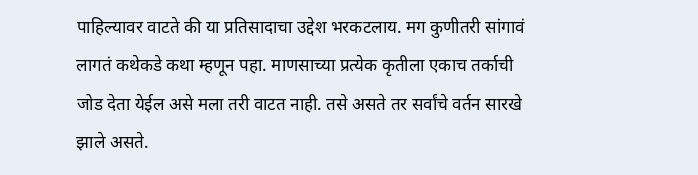पाहिल्यावर वाटते की या प्रतिसादाचा उद्देश भरकटलाय. मग कुणीतरी सांगावं लागतं कथेकडे कथा म्हणून पहा. माणसाच्या प्रत्येक कृतीला एकाच तर्काची जोड देता येईल असे मला तरी वाटत नाही. तसे असते तर सर्वांचे वर्तन सारखे झाले असते.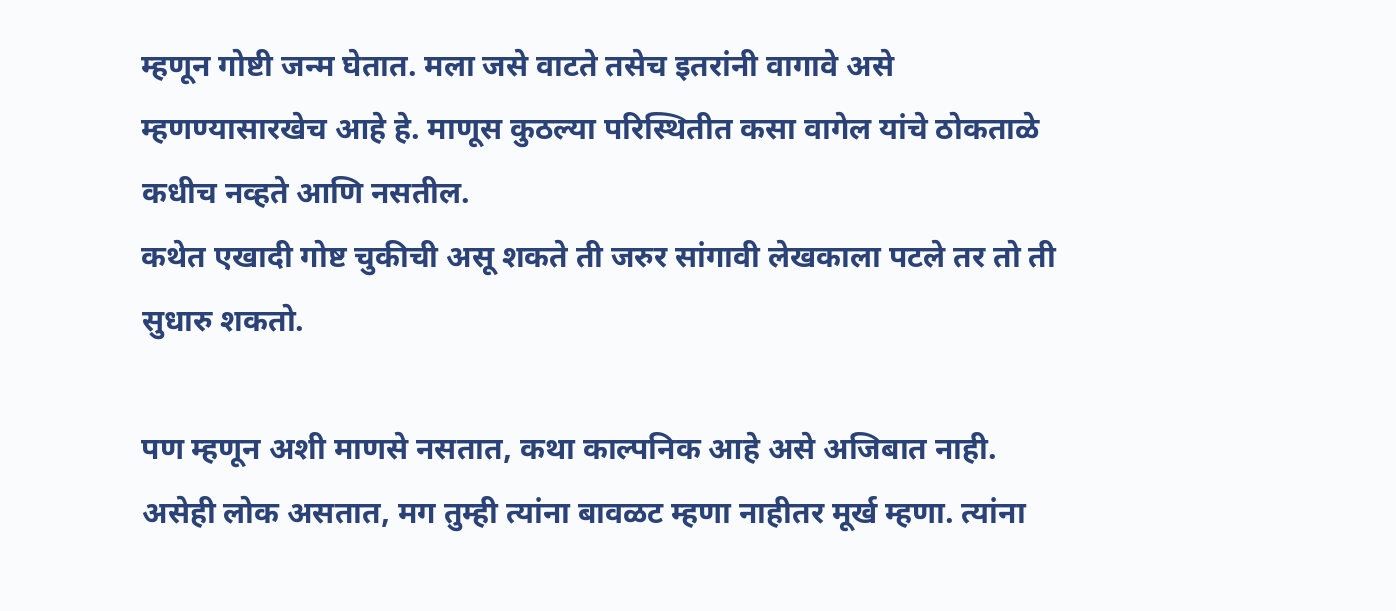म्हणून गोष्टी जन्म घेतात. मला जसे वाटते तसेच इतरांनी वागावे असे म्हणण्यासारखेच आहे हे. माणूस कुठल्या परिस्थितीत कसा वागेल यांचे ठोकताळे कधीच नव्हते आणि नसतील.
कथेत एखादी गोष्ट चुकीची असू शकते ती जरुर सांगावी लेखकाला पटले तर तो ती सुधारु शकतो.

पण म्हणून अशी माणसे नसतात, कथा काल्पनिक आहे असे अजिबात नाही. असेही लोक असतात, मग तुम्ही त्यांना बावळट म्हणा नाहीतर मूर्ख म्हणा. त्यांना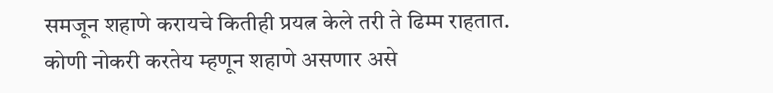समजून शहाणे करायचे कितीही प्रयत्न केले तरी ते ढिम्म राहतात. कोणी नोकरी करतेय म्हणून शहाणे असणार असे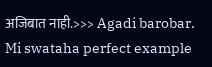अजिबात नाही.>>> Agadi barobar.
Mi swataha perfect example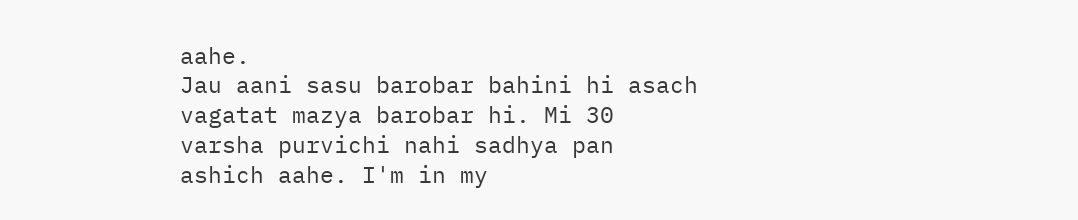aahe.
Jau aani sasu barobar bahini hi asach vagatat mazya barobar hi. Mi 30 varsha purvichi nahi sadhya pan ashich aahe. I'm in my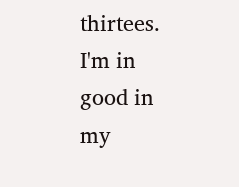thirtees.
I'm in good in my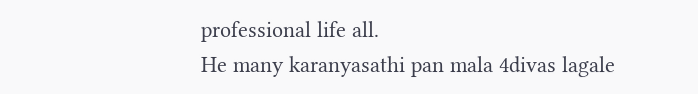professional life all.
He many karanyasathi pan mala 4divas lagale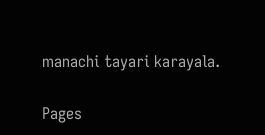manachi tayari karayala.

Pages